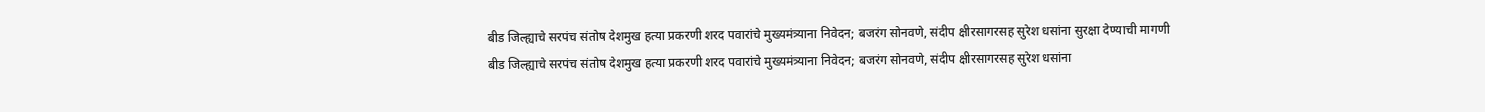बीड जिल्ह्याचे सरपंच संतोष देशमुख हत्या प्रकरणी शरद पवारांचे मुख्यमंत्र्याना निवेदन; बजरंग सोनवणे, संदीप क्षीरसागरसह सुरेश धसांना सुरक्षा देण्याची मागणी
बीड जिल्ह्याचे सरपंच संतोष देशमुख हत्या प्रकरणी शरद पवारांचे मुख्यमंत्र्याना निवेदन; बजरंग सोनवणे, संदीप क्षीरसागरसह सुरेश धसांना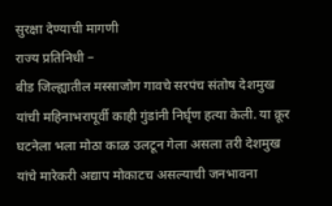सुरक्षा देण्याची मागणी
राज्य प्रतिनिधी –
बीड जिल्ह्यातील मस्साजोग गावचे सरपंच संतोष देशमुख यांची महिनाभरापूर्वी काही गुंडांनी निर्घृण हत्या केली. या क्रूर घटनेला भला मोठा काळ उलटून गेला असला तरी देशमुख यांचे मारेकरी अद्याप मोकाटच असल्याची जनभावना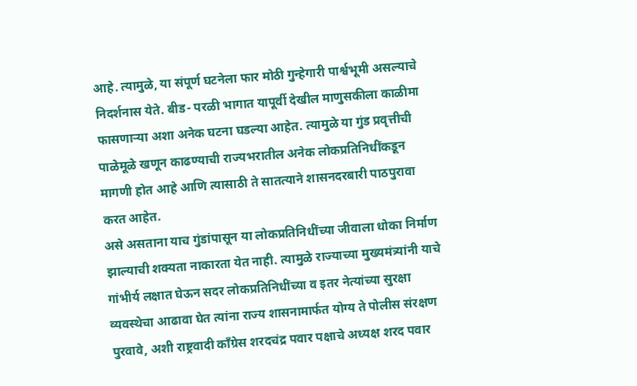आहे. त्यामुळे, या संपूर्ण घटनेला फार मोठी गुन्हेगारी पार्श्वभूमी असल्याचे निदर्शनास येते. बीड- परळी भागात यापूर्वी देखील माणुसकीला काळीमा फासणाऱ्या अशा अनेक घटना घडल्या आहेत. त्यामुळे या गुंड प्रवृत्तीची पाळेमूळे खणून काढण्याची राज्यभरातील अनेक लोकप्रतिनिधींकडून मागणी होत आहे आणि त्यासाठी ते सातत्याने शासनदरबारी पाठपुरावा करत आहेत.
असे असताना याच गुंडांपासून या लोकप्रतिनिधींच्या जीवाला धोका निर्माण झाल्याची शक्यता नाकारता येत नाही. त्यामुळे राज्याच्या मुख्यमंत्र्यांनी याचे गांभीर्य लक्षात घेऊन सदर लोकप्रतिनिधींच्या व इतर नेत्यांच्या सुरक्षा व्यवस्थेचा आढावा घेत त्यांना राज्य शासनामार्फत योग्य ते पोलीस संरक्षण पुरवावे, अशी राष्ट्रवादी काँग्रेस शरदचंद्र पवार पक्षाचे अध्यक्ष शरद पवार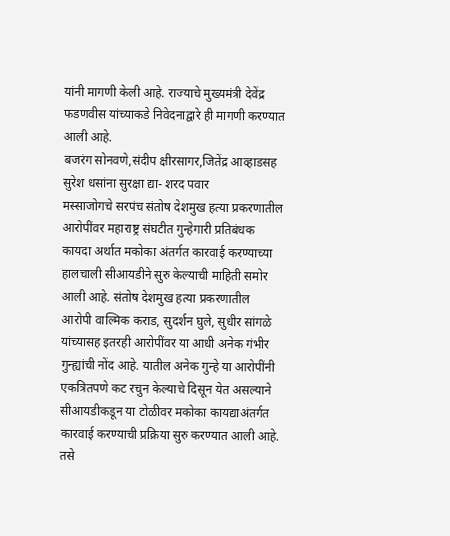यांनी मागणी केली आहे. राज्याचे मुख्यमंत्री देवेंद्र फडणवीस यांच्याकडे निवेदनाद्वारे ही मागणी करण्यात आली आहे.
बजरंग सोनवणे,संदीप क्षीरसागर,जितेंद्र आव्हाडसह सुरेश धसांना सुरक्षा द्या- शरद पवार
मस्साजोगचे सरपंच संतोष देशमुख हत्या प्रकरणातील आरोपींवर महाराष्ट्र संघटीत गुन्हेगारी प्रतिबंधक कायदा अर्थात मकोका अंतर्गत कारवाई करण्याच्या हालचाली सीआयडीने सुरु केल्याची माहिती समोर आली आहे. संतोष देशमुख हत्या प्रकरणातील आरोपी वाल्मिक कराड, सुदर्शन घुले, सुधीर सांगळे यांच्यासह इतरही आरोपींवर या आधी अनेक गंभीर गुन्ह्यांची नोंद आहे. यातील अनेक गुन्हे या आरोपींनी एकत्रितपणे कट रचुन केल्याचे दिसून येत असल्याने सीआयडीकडून या टोळीवर मकोका कायद्याअंतर्गत कारवाई करण्याची प्रक्रिया सुरु करण्यात आली आहे. तसे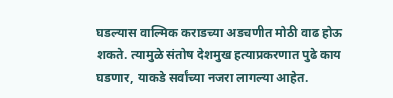घडल्यास वाल्मिक कराडच्या अडचणीत मोठी वाढ होऊ शकते. त्यामुळे संतोष देशमुख हत्याप्रकरणात पुढे काय घडणार, याकडे सर्वांच्या नजरा लागल्या आहेत.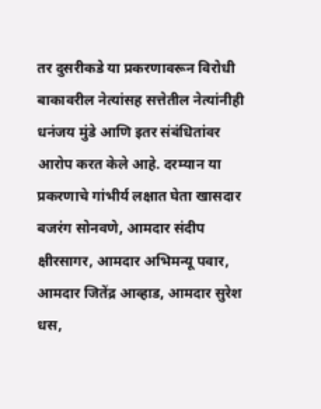तर दुसरीकडे या प्रकरणावरून विरोधी बाकावरील नेत्यांसह सत्तेतील नेत्यांनीही धनंजय मुंडे आणि इतर संबंधितांवर आरोप करत केले आहे. दरम्यान या प्रकरणाचे गांभीर्य लक्षात घेता खासदार बजरंग सोनवणे, आमदार संदीप क्षीरसागर, आमदार अभिमन्यू पवार, आमदार जितेंद्र आव्हाड, आमदार सुरेश धस,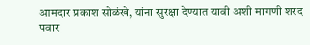आमदार प्रकाश सोळंखे, यांना सुरक्षा देण्यात यावी अशी मागणी शरद पवार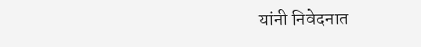यांनी निवेदनात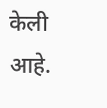केली आहे.